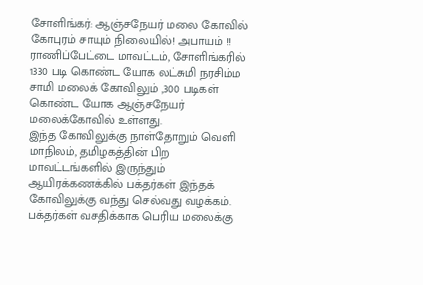சோளிங்கர்: ஆஞ்சநேயர் மலை கோவில் கோபுரம் சாயும் நிலையில்! அபாயம் !!
ராணிப்பேட்டை மாவட்டம், சோளிங்கரில் 1330 படி கொண்ட யோக லட்சுமி நரசிம்ம சாமி மலைக் கோவிலும் ,300 படிகள் கொண்ட யோக ஆஞ்சநேயர் மலைக்கோவில் உள்ளது.
இந்த கோவிலுக்கு நாள்தோறும் வெளி மாநிலம், தமிழகத்தின் பிற மாவட்டங்களில் இருந்தும் ஆயிரக்கணக்கில் பக்தர்கள் இந்தக் கோவிலுக்கு வந்து செல்வது வழக்கம். பக்தர்கள் வசதிக்காக பெரிய மலைக்கு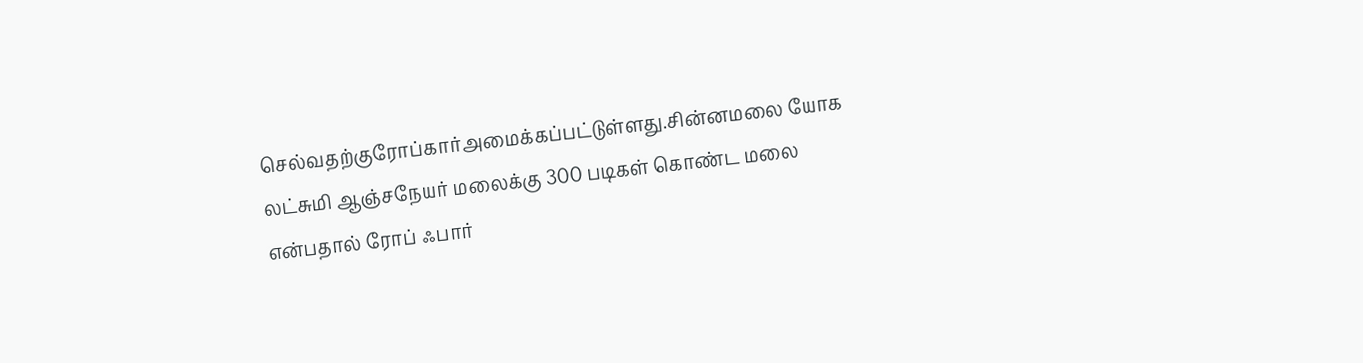செல்வதற்குரோப்கார்அமைக்கப்பட்டுள்ளது.சின்னமலை யோக லட்சுமி ஆஞ்சநேயர் மலைக்கு 300 படிகள் கொண்ட மலை என்பதால் ரோப் ஃபார்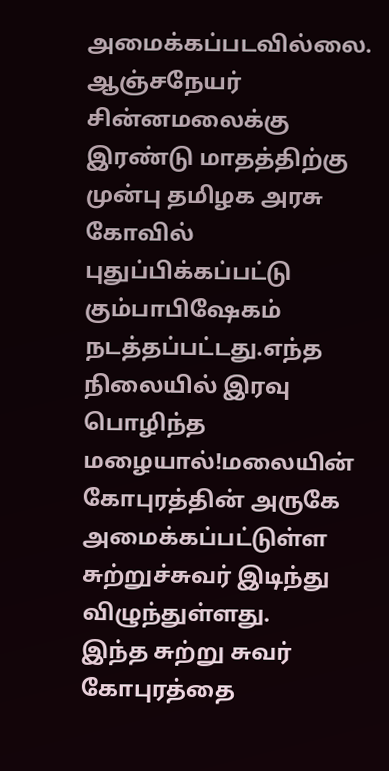அமைக்கப்படவில்லை.
ஆஞ்சநேயர் சின்னமலைக்கு இரண்டு மாதத்திற்கு முன்பு தமிழக அரசு கோவில் புதுப்பிக்கப்பட்டு கும்பாபிஷேகம் நடத்தப்பட்டது.எந்த நிலையில் இரவு பொழிந்த மழையால்!மலையின் கோபுரத்தின் அருகே அமைக்கப்பட்டுள்ள சுற்றுச்சுவர் இடிந்து விழுந்துள்ளது.
இந்த சுற்று சுவர் கோபுரத்தை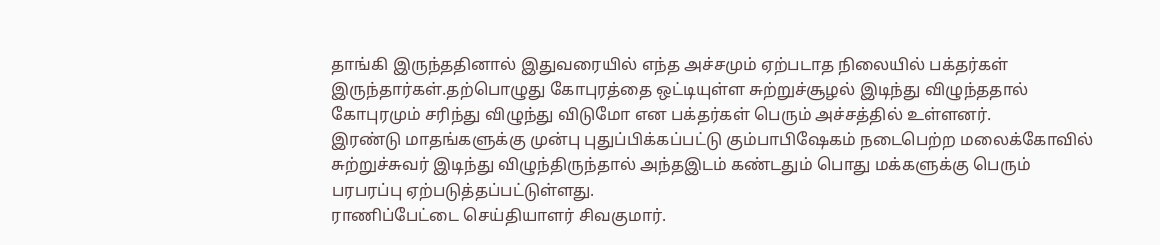தாங்கி இருந்ததினால் இதுவரையில் எந்த அச்சமும் ஏற்படாத நிலையில் பக்தர்கள் இருந்தார்கள்.தற்பொழுது கோபுரத்தை ஒட்டியுள்ள சுற்றுச்சூழல் இடிந்து விழுந்ததால் கோபுரமும் சரிந்து விழுந்து விடுமோ என பக்தர்கள் பெரும் அச்சத்தில் உள்ளனர்.
இரண்டு மாதங்களுக்கு முன்பு புதுப்பிக்கப்பட்டு கும்பாபிஷேகம் நடைபெற்ற மலைக்கோவில் சுற்றுச்சுவர் இடிந்து விழுந்திருந்தால் அந்தஇடம் கண்டதும் பொது மக்களுக்கு பெரும் பரபரப்பு ஏற்படுத்தப்பட்டுள்ளது.
ராணிப்பேட்டை செய்தியாளர் சிவகுமார்.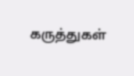கருத்துகள்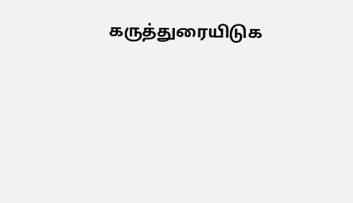கருத்துரையிடுக